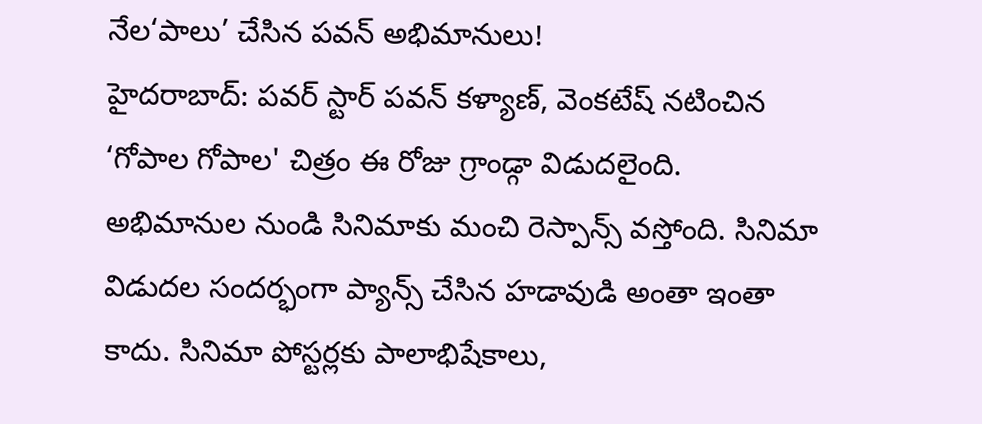నేల‘పాలు’ చేసిన పవన్ అభిమానులు!
హైదరాబాద్: పవర్ స్టార్ పవన్ కళ్యాణ్, వెంకటేష్ నటించిన ‘గోపాల గోపాల' చిత్రం ఈ రోజు గ్రాండ్గా విడుదలైంది. అభిమానుల నుండి సినిమాకు మంచి రెస్పాన్స్ వస్తోంది. సినిమా విడుదల సందర్భంగా ప్యాన్స్ చేసిన హడావుడి అంతా ఇంతా కాదు. సినిమా పోస్టర్లకు పాలాభిషేకాలు,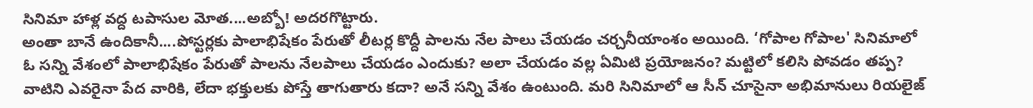సినిమా హాళ్ల వద్ద టపాసుల మోత....అబ్బో! అదరగొట్టారు.
అంతా బానే ఉందికానీ....పోస్టర్లకు పాలాభిషేకం పేరుతో లీటర్ల కొద్దీ పాలను నేల పాలు చేయడం చర్చనీయాంశం అయింది. ‘గోపాల గోపాల' సినిమాలో ఓ సన్ని వేశంలో పాలాభిషేకం పేరుతో పాలను నేలపాలు చేయడం ఎందుకు? అలా చేయడం వల్ల ఏమిటి ప్రయోజనం? మట్టిలో కలిసి పోవడం తప్ప? వాటిని ఎవరైనా పేద వారికి, లేదా భక్తులకు పోస్తే తాగుతారు కదా? అనే సన్ని వేశం ఉంటుంది. మరి సినిమాలో ఆ సీన్ చూసైనా అభిమానులు రియలైజ్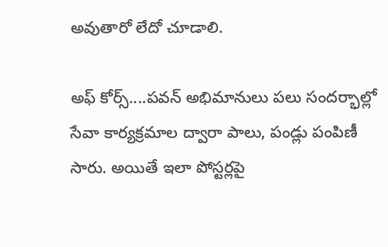అవుతారో లేదో చూడాలి.

అఫ్ కోర్స్....పవన్ అభిమానులు పలు సందర్భాల్లో సేవా కార్యక్రమాల ద్వారా పాలు, పండ్లు పంపిణీ సారు. అయితే ఇలా పోస్టర్లపై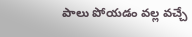పాలు పోయడం వల్ల వచ్చే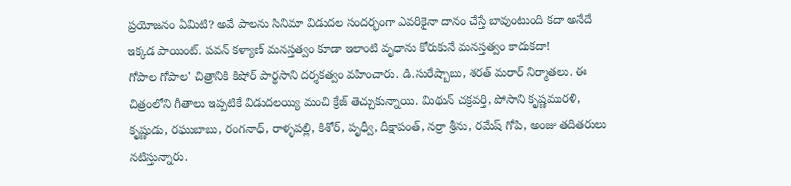ప్రయోజనం ఏమిటి? అవే పాలను సినిమా విడుదల సందర్భంగా ఎవరికైనా దానం చేస్తే బావుంటుంది కదా అనేదే ఇక్కడ పాయింట్. పవన్ కళ్యాణ్ మనస్తత్వం కూడా ఇలాంటి వృధాను కోరుకునే మనస్తత్వం కాదుకదా!
గోపాల గోపాల' చిత్రానికి కిషోర్ పార్థసాని దర్శకత్వం వహించారు. డి.సురేష్బాబు, శరత్ మరార్ నిర్మాతలు. ఈ చిత్రంలోని గీతాలు ఇప్పటికే విడుదలయ్యి మంచి క్రేజ్ తెచ్చుకున్నాయి. మిథున్ చక్రవర్తి, పోసాని కృష్ణమురళి, కృష్ణుడు, రఘుబాబు, రంగనాధ్, రాళ్ళపల్లి, కిశోర్, పృధ్వీ, దీక్షాపంత్, నర్రా శ్రీను, రమేష్ గోపి, అంజు తదితరులు నటిస్తున్నారు.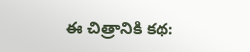ఈ చిత్రానికి కథ: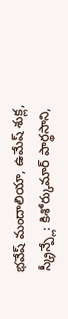భవేష్ మందాలియా, ఉమేష్ శుక్ల, స్క్రీన్ప్లే: కిశోర్కుమార్ పార్థసాని,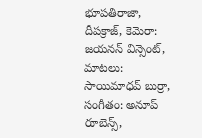భూపతిరాజా, దీపక్రాజ్, కెమెరా: జయనన్ విన్సెంట్, మాటలు: సాయిమాధవ్ బుర్రా, సంగీతం: అనూప్ రూబెన్స్,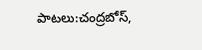పాటలు:చంద్రబోస్,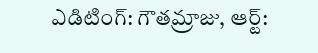ఎడిటింగ్: గౌతమ్రాజు, ఆర్ట్: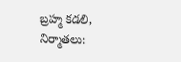బ్రహ్మ కడలి, నిర్మాతలు: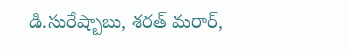డి.సురేష్బాబు, శరత్ మరార్,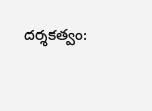దర్శకత్వం: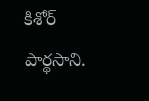కిశోర్ పార్థసాని.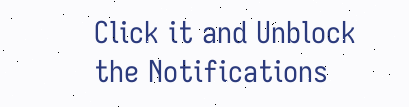Click it and Unblock the Notifications